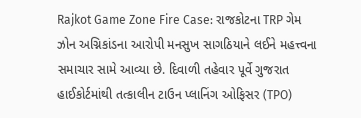Rajkot Game Zone Fire Case: રાજકોટના TRP ગેમ ઝોન અગ્નિકાંડના આરોપી મનસુખ સાગઠિયાને લઈને મહત્ત્વના સમાચાર સામે આવ્યા છે. દિવાળી તહેવાર પૂર્વે ગુજરાત હાઈકોર્ટમાંથી તત્કાલીન ટાઉન પ્લાનિંગ ઓફિસર (TPO)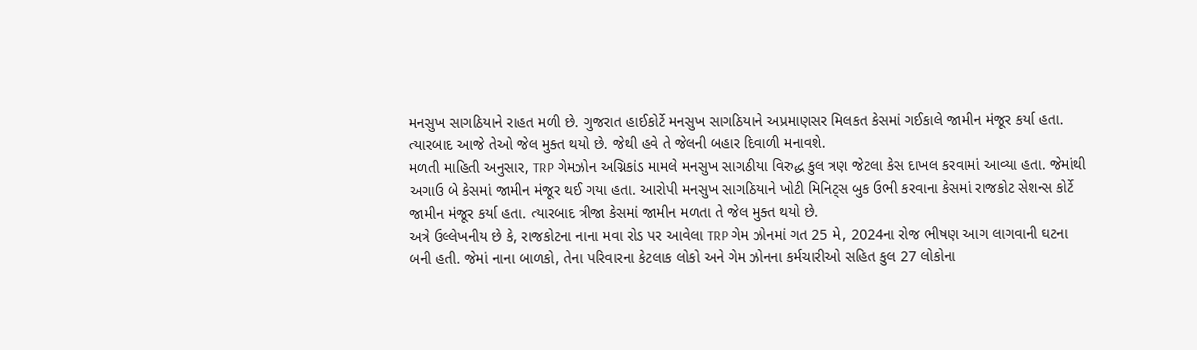મનસુખ સાગઠિયાને રાહત મળી છે. ગુજરાત હાઈકોર્ટે મનસુખ સાગઠિયાને અપ્રમાણસર મિલકત કેસમાં ગઈકાલે જામીન મંજૂર કર્યા હતા. ત્યારબાદ આજે તેઓ જેલ મુક્ત થયો છે. જેથી હવે તે જેલની બહાર દિવાળી મનાવશે.
મળતી માહિતી અનુસાર, TRP ગેમઝોન અગ્નિકાંડ મામલે મનસુખ સાગઠીયા વિરુદ્ધ કુલ ત્રણ જેટલા કેસ દાખલ કરવામાં આવ્યા હતા. જેમાંથી અગાઉ બે કેસમાં જામીન મંજૂર થઈ ગયા હતા. આરોપી મનસુખ સાગઠિયાને ખોટી મિનિટ્સ બુક ઉભી કરવાના કેસમાં રાજકોટ સેશન્સ કોર્ટે જામીન મંજૂર કર્યા હતા. ત્યારબાદ ત્રીજા કેસમાં જામીન મળતા તે જેલ મુક્ત થયો છે.
અત્રે ઉલ્લેખનીય છે કે, રાજકોટના નાના મવા રોડ પર આવેલા TRP ગેમ ઝોનમાં ગત 25 મે, 2024ના રોજ ભીષણ આગ લાગવાની ઘટના બની હતી. જેમાં નાના બાળકો, તેના પરિવારના કેટલાક લોકો અને ગેમ ઝોનના કર્મચારીઓ સહિત કુલ 27 લોકોના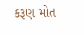કરૂણ મોત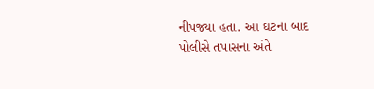નીપજ્યા હતા. આ ઘટના બાદ પોલીસે તપાસના અંતે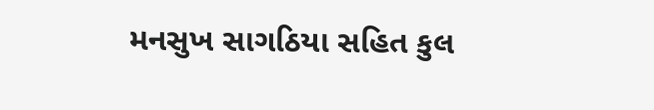મનસુખ સાગઠિયા સહિત કુલ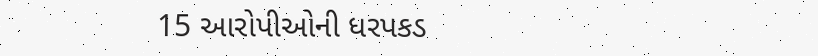15 આરોપીઓની ધરપકડ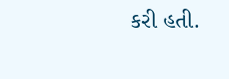કરી હતી.